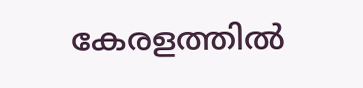കേരളത്തിൽ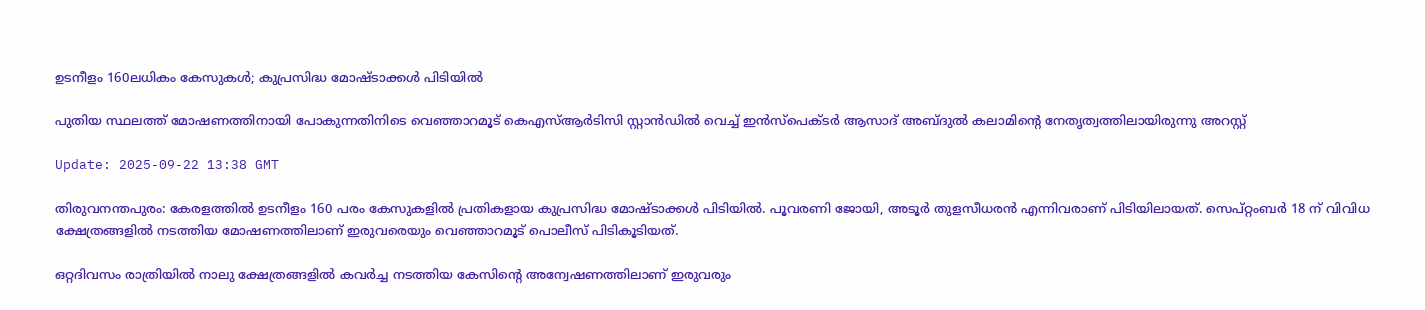ഉടനീളം 160ലധികം കേസുകൾ; കുപ്രസിദ്ധ മോഷ്ടാക്കൾ പിടിയിൽ

പുതിയ സ്ഥലത്ത് മോഷണത്തിനായി പോകുന്നതിനിടെ വെഞ്ഞാറമൂട് കെഎസ്ആർടിസി സ്റ്റാൻഡിൽ വെച്ച് ഇൻസ്‌പെക്ടർ ആസാദ് അബ്ദുൽ കലാമിന്റെ നേതൃത്വത്തിലായിരുന്നു അറസ്റ്റ്

Update: 2025-09-22 13:38 GMT

തിരുവനന്തപുരം: കേരളത്തിൽ ഉടനീളം 160 പരം കേസുകളിൽ പ്രതികളായ കുപ്രസിദ്ധ മോഷ്ടാക്കൾ പിടിയിൽ. പൂവരണി ജോയി, അടൂർ തുളസീധരൻ എന്നിവരാണ് പിടിയിലായത്. സെപ്റ്റംബർ 18 ന് വിവിധ ക്ഷേത്രങ്ങളിൽ നടത്തിയ മോഷണത്തിലാണ് ഇരുവരെയും വെഞ്ഞാറമൂട് പൊലീസ് പിടികൂടിയത്.

ഒറ്റദിവസം രാത്രിയിൽ നാലു ക്ഷേത്രങ്ങളിൽ കവർച്ച നടത്തിയ കേസിന്റെ അന്വേഷണത്തിലാണ് ഇരുവരും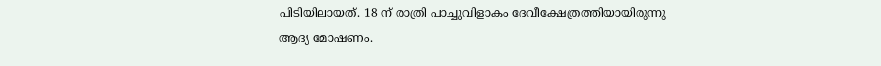പിടിയിലായത്. 18 ന് രാത്രി പാച്ചുവിളാകം ദേവീക്ഷേത്രത്തിയായിരുന്നു ആദ്യ മോഷണം.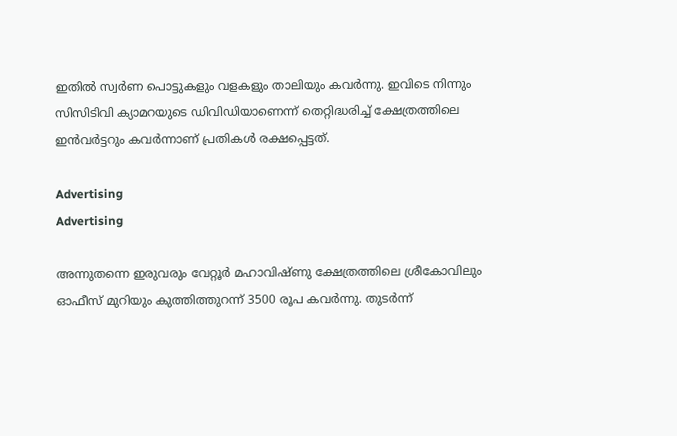ഇതിൽ സ്വർണ പൊട്ടുകളും വളകളും താലിയും കവർന്നു. ഇവിടെ നിന്നും സിസിടിവി ക്യാമറയുടെ ഡിവിഡിയാണെന്ന് തെറ്റിദ്ധരിച്ച് ക്ഷേത്രത്തിലെ ഇൻവർട്ടറും കവർന്നാണ് പ്രതികൾ രക്ഷപ്പെട്ടത്.

Advertising
Advertising

അന്നുതന്നെ ഇരുവരും വേറ്റൂർ മഹാവിഷ്ണു ക്ഷേത്രത്തിലെ ശ്രീകോവിലും ഓഫീസ് മുറിയും കുത്തിത്തുറന്ന് 3500 രൂപ കവർന്നു. തുടർന്ന്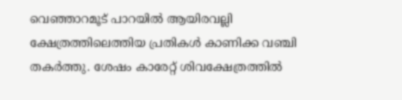വെഞ്ഞാറമൂട് പാറയിൽ ആയിരവല്ലി ക്ഷേത്രത്തിലെത്തിയ പ്രതികൾ കാണിക്ക വഞ്ചി തകർത്തു. ശേഷം കാരേറ്റ് ശിവക്ഷേത്രത്തിൽ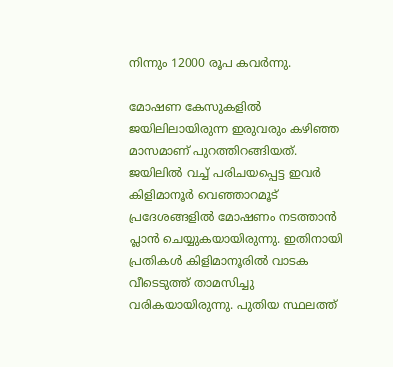നിന്നും 12000 രൂപ കവർന്നു.

മോഷണ കേസുകളിൽ ജയിലിലായിരുന്ന ഇരുവരും കഴിഞ്ഞ മാസമാണ് പുറത്തിറങ്ങിയത്. ജയിലിൽ വച്ച് പരിചയപ്പെട്ട ഇവർ കിളിമാനൂർ വെഞ്ഞാറമൂട് പ്രദേശങ്ങളിൽ മോഷണം നടത്താൻ പ്ലാൻ ചെയ്യുകയായിരുന്നു. ഇതിനായി പ്രതികൾ കിളിമാനൂരിൽ വാടക വീടെടുത്ത് താമസിച്ചു വരികയായിരുന്നു. പുതിയ സ്ഥലത്ത്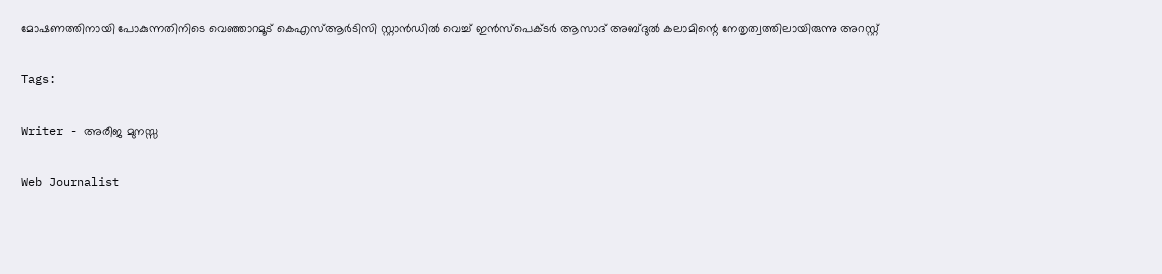മോഷണത്തിനായി പോകുന്നതിനിടെ വെഞ്ഞാറമൂട് കെഎസ്ആർടിസി സ്റ്റാൻഡിൽ വെച്ച് ഇൻസ്‌പെക്ടർ ആസാദ് അബ്ദുൽ കലാമിന്റെ നേതൃത്വത്തിലായിരുന്നു അറസ്റ്റ്

Tags:

Writer - അരീജ മുനസ്സ

Web Journalist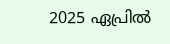2025 ഏപ്രിൽ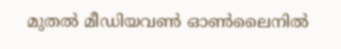മുതൽ മീഡിയവൺ ഓൺലൈനിൽ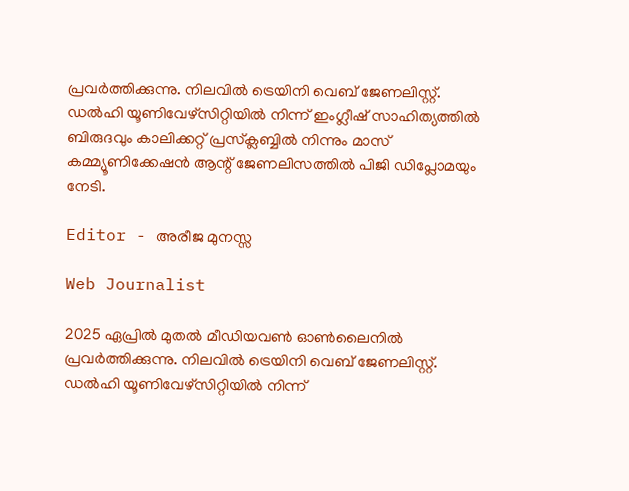പ്രവർത്തിക്കുന്നു. നിലവിൽ ട്രെയിനി വെബ് ജേണലിസ്റ്റ്. ഡൽഹി യൂണിവേഴ്‌സിറ്റിയിൽ നിന്ന് ഇംഗ്ലീഷ് സാഹിത്യത്തിൽ ബിരുദവും കാലിക്കറ്റ് പ്രസ്‌ക്ലബ്ബിൽ നിന്നും മാസ് കമ്മ്യൂണിക്കേഷൻ ആന്റ് ജേണലിസത്തിൽ പിജി ഡിപ്ലോമയും നേടി.

Editor - അരീജ മുനസ്സ

Web Journalist

2025 ഏപ്രിൽ മുതൽ മീഡിയവൺ ഓൺലൈനിൽ പ്രവർത്തിക്കുന്നു. നിലവിൽ ട്രെയിനി വെബ് ജേണലിസ്റ്റ്. ഡൽഹി യൂണിവേഴ്‌സിറ്റിയിൽ നിന്ന്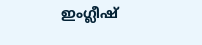ഇംഗ്ലീഷ്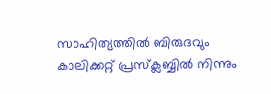സാഹിത്യത്തിൽ ബിരുദവും കാലിക്കറ്റ് പ്രസ്‌ക്ലബ്ബിൽ നിന്നും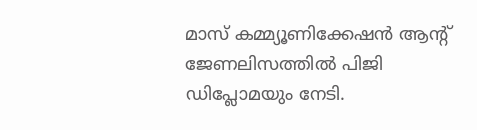മാസ് കമ്മ്യൂണിക്കേഷൻ ആന്റ് ജേണലിസത്തിൽ പിജി ഡിപ്ലോമയും നേടി.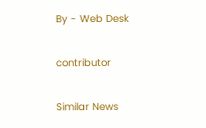By - Web Desk

contributor

Similar News